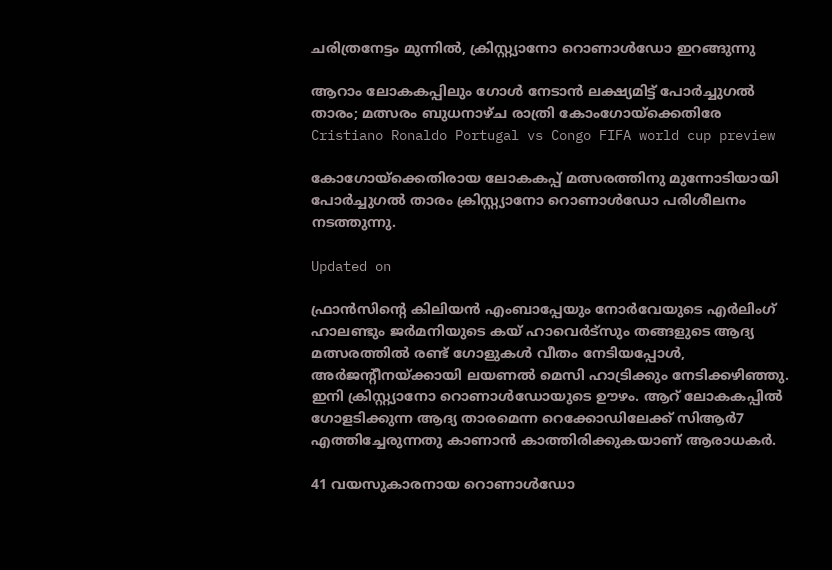ചരിത്രനേട്ടം മുന്നിൽ, ക്രിസ്റ്റ്യാനോ റൊണാൾഡോ ഇറങ്ങുന്നു

ആറാം ലോകകപ്പിലും ഗോൾ നേടാൻ ലക്ഷ്യമിട്ട് പോർച്ചുഗൽ താരം; മത്സരം ബുധനാഴ്ച രാത്രി കോംഗോയ്ക്കെതിരേ
Cristiano Ronaldo Portugal vs Congo FIFA world cup preview

കോഗോയ്‌ക്കെതിരായ ലോകകപ്പ് മത്സരത്തിനു മുന്നോടിയായി പോർച്ചുഗൽ താരം ക്രിസ്റ്റ്യാനോ റൊണാൾഡോ പരിശീലനം നടത്തുന്നു.

Updated on

ഫ്രാൻസിന്‍റെ കിലിയൻ എംബാപ്പേയും നോർവേയുടെ എർലിംഗ് ഹാലണ്ടും ജർമനിയുടെ കയ് ഹാവെർട്സും തങ്ങളുടെ ആദ്യ മത്സരത്തിൽ രണ്ട് ഗോളുകൾ വീതം നേടിയപ്പോൾ, അർജന്‍റീനയ്ക്കായി ലയണൽ മെസി ഹാട്രിക്കും നേടിക്കഴിഞ്ഞു. ഇനി ക്രിസ്റ്റ്യാനോ റൊണാൾഡോയുടെ ഊഴം. ആറ് ലോകകപ്പിൽ ഗോളടിക്കുന്ന ആദ്യ താരമെന്ന റെക്കോഡിലേക്ക് സിആർ7 എത്തിച്ചേരുന്നതു കാണാൻ കാത്തിരിക്കുകയാണ് ആരാധകർ.

41 വയസുകാരനായ റൊണാൾഡോ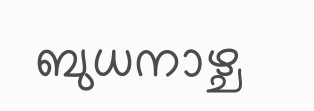ബുധനാഴ്ച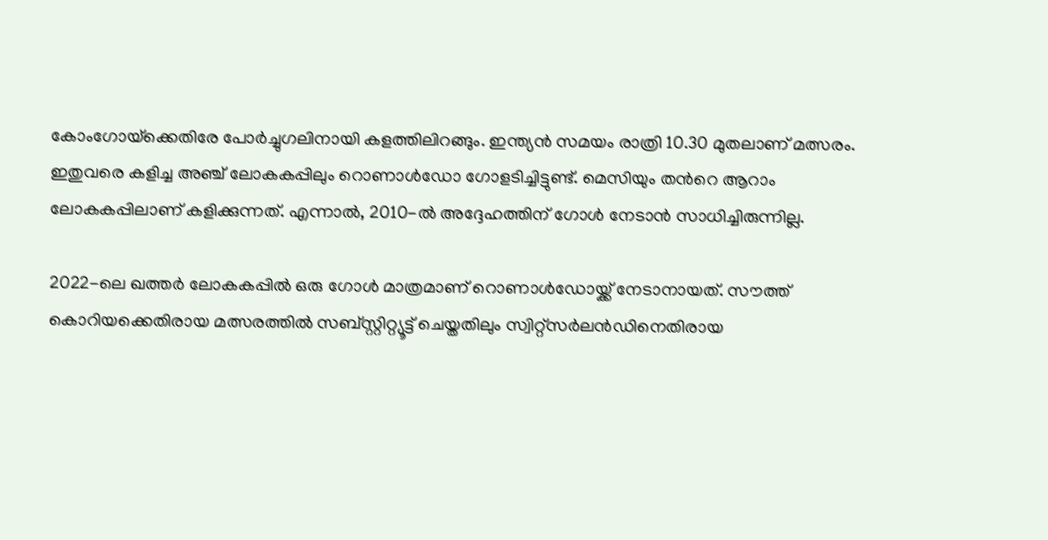കോംഗോയ്‌ക്കെതിരേ പോർച്ചുഗലിനായി കളത്തിലിറങ്ങും. ഇന്ത്യൻ സമയം രാത്രി 10.30 മുതലാണ് മത്സരം. ഇതുവരെ കളിച്ച അഞ്ച് ലോകകപ്പിലും റൊണാൾഡോ ഗോളടിച്ചിട്ടുണ്ട്. മെസിയും തന്‍റെ ആറാം ലോകകപ്പിലാണ് കളിക്കുന്നത്. എന്നാൽ, 2010-ൽ അദ്ദേഹത്തിന് ഗോൾ നേടാൻ സാധിച്ചിരുന്നില്ല.

2022-ലെ ഖത്തർ ലോകകപ്പിൽ ഒരു ഗോൾ മാത്രമാണ് റൊണാൾഡോയ്ക്ക് നേടാനായത്. സൗത്ത് കൊറിയക്കെതിരായ മത്സരത്തിൽ സബ്സ്റ്റിറ്റ്യൂട്ട് ചെയ്തതിലും സ്വിറ്റ്‌സർലൻഡിനെതിരായ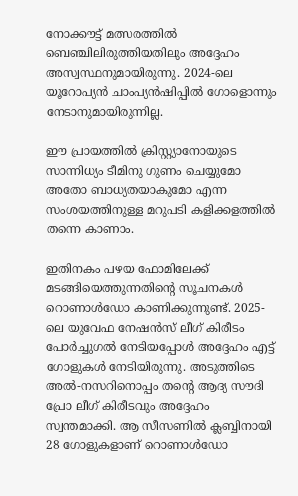നോക്കൗട്ട് മത്സരത്തിൽ ബെഞ്ചിലിരുത്തിയതിലും അദ്ദേഹം അസ്വസ്ഥനുമായിരുന്നു. 2024-ലെ യൂറോപ്യൻ ചാംപ്യൻഷിപ്പിൽ ഗോളൊന്നും നേടാനുമായിരുന്നില്ല.

ഈ പ്രായത്തിൽ ക്രിസ്റ്റ്യാനോയുടെ സാന്നിധ്യം ടീമിനു ഗുണം ചെയ്യുമോ അതോ ബാധ്യതയാകുമോ എന്ന സംശയത്തിനുള്ള മറുപടി കളിക്കളത്തിൽ തന്നെ കാണാം.

ഇതിനകം പഴയ ഫോമിലേക്ക് മടങ്ങിയെത്തുന്നതിന്‍റെ സൂചനകൾ റൊണാൾഡോ കാണിക്കുന്നുണ്ട്. 2025-ലെ യുവേഫ നേഷൻസ് ലീഗ് കിരീടം പോർച്ചുഗൽ നേടിയപ്പോൾ അദ്ദേഹം എട്ട് ഗോളുകൾ നേടിയിരുന്നു. അടുത്തിടെ അൽ-നസറിനൊപ്പം തന്‍റെ ആദ്യ സൗദി പ്രോ ലീഗ് കിരീടവും അദ്ദേഹം സ്വന്തമാക്കി. ആ സീസണിൽ ക്ലബ്ബിനായി 28 ഗോളുകളാണ് റൊണാൾഡോ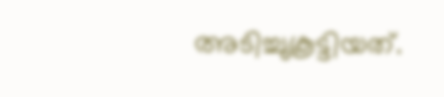അടിച്ചുകൂട്ടിയത്.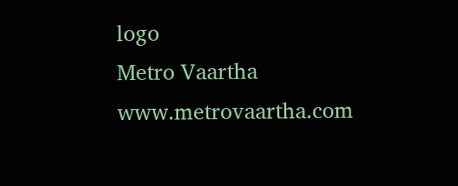logo
Metro Vaartha
www.metrovaartha.com